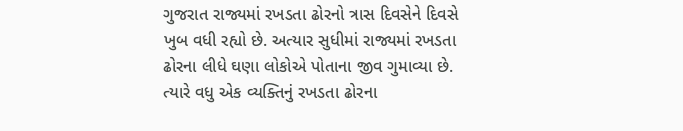ગુજરાત રાજ્યમાં રખડતા ઢોરનો ત્રાસ દિવસેને દિવસે ખુબ વધી રહ્યો છે. અત્યાર સુધીમાં રાજ્યમાં રખડતા ઢોરના લીધે ઘણા લોકોએ પોતાના જીવ ગુમાવ્યા છે. ત્યારે વધુ એક વ્યક્તિનું રખડતા ઢોરના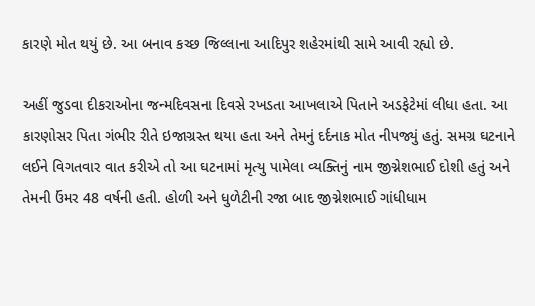કારણે મોત થયું છે. આ બનાવ કચ્છ જિલ્લાના આદિપુર શહેરમાંથી સામે આવી રહ્યો છે.

અહીં જુડવા દીકરાઓના જન્મદિવસના દિવસે રખડતા આખલાએ પિતાને અડફેટેમાં લીધા હતા. આ કારણોસર પિતા ગંભીર રીતે ઇજાગ્રસ્ત થયા હતા અને તેમનું દર્દનાક મોત નીપજ્યું હતું. સમગ્ર ઘટનાને લઈને વિગતવાર વાત કરીએ તો આ ઘટનામાં મૃત્યુ પામેલા વ્યક્તિનું નામ જીગ્નેશભાઈ દોશી હતું અને તેમની ઉંમર 48 વર્ષની હતી. હોળી અને ધુળેટીની રજા બાદ જીગ્નેશભાઈ ગાંધીધામ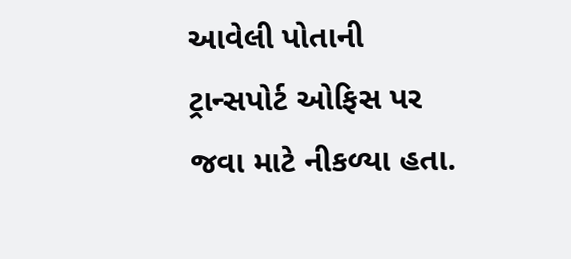આવેલી પોતાની ટ્રાન્સપોર્ટ ઓફિસ પર જવા માટે નીકળ્યા હતા.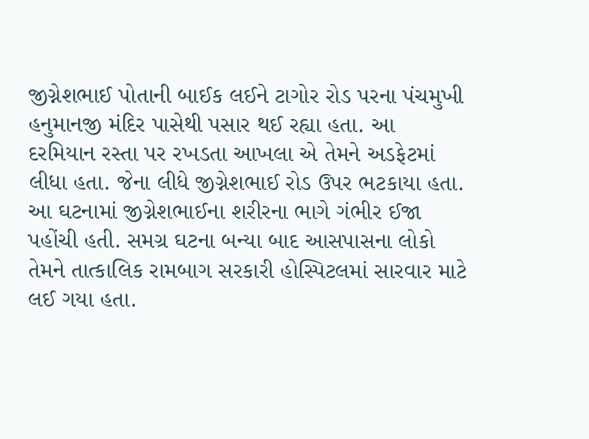જીગ્નેશભાઈ પોતાની બાઈક લઈને ટાગોર રોડ પરના પંચમુખી હનુમાનજી મંદિર પાસેથી પસાર થઈ રહ્યા હતા. આ દરમિયાન રસ્તા પર રખડતા આખલા એ તેમને અડફેટમાં લીધા હતા. જેના લીધે જીગ્નેશભાઈ રોડ ઉપર ભટકાયા હતા. આ ઘટનામાં જીગ્નેશભાઈના શરીરના ભાગે ગંભીર ઈજા પહોંચી હતી. સમગ્ર ઘટના બન્યા બાદ આસપાસના લોકો તેમને તાત્કાલિક રામબાગ સરકારી હોસ્પિટલમાં સારવાર માટે લઈ ગયા હતા.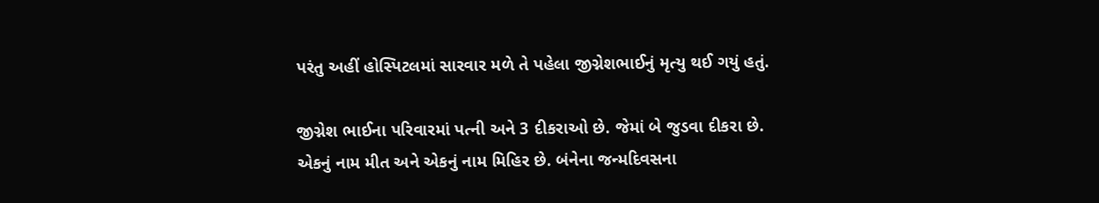પરંતુ અહીં હોસ્પિટલમાં સારવાર મળે તે પહેલા જીગ્નેશભાઈનું મૃત્યુ થઈ ગયું હતું.

જીગ્નેશ ભાઈના પરિવારમાં પત્ની અને 3 દીકરાઓ છે. જેમાં બે જુડવા દીકરા છે. એકનું નામ મીત અને એકનું નામ મિહિર છે. બંનેના જન્મદિવસના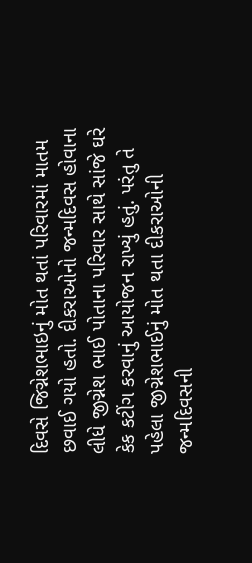દિવસે જિગ્નેશભાઇનું મોત થતાં પરિવારમાં માતમ છવાઈ ગયો હતો. દીકરાઓનો જન્મદિવસ હોવાના લીધે જીગ્નેશ ભાઈ પોતાના પરિવાર સાથે સાંજે ઘરે કેક કટીંગ કરવાનું આયોજન રાખ્યું હતું. પરંતુ તે પહેલા જીગ્નેશભાઈનું મોત થતા દીકરાઓની જન્મદિવસની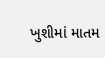ખુશીમાં માતમ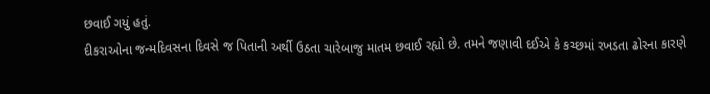છવાઈ ગયું હતું.
દીકરાઓના જન્મદિવસના દિવસે જ પિતાની અર્થી ઉઠતા ચારેબાજુ માતમ છવાઈ રહ્યો છે. તમને જણાવી દઈએ કે કચ્છમાં રખડતા ઢોરના કારણે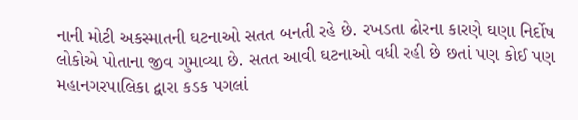નાની મોટી અકસ્માતની ઘટનાઓ સતત બનતી રહે છે. રખડતા ઢોરના કારણે ઘણા નિર્દોષ લોકોએ પોતાના જીવ ગુમાવ્યા છે. સતત આવી ઘટનાઓ વધી રહી છે છતાં પણ કોઈ પણ મહાનગરપાલિકા દ્વારા કડક પગલાં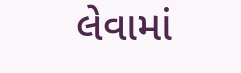લેવામાં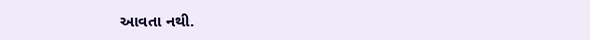આવતા નથી.